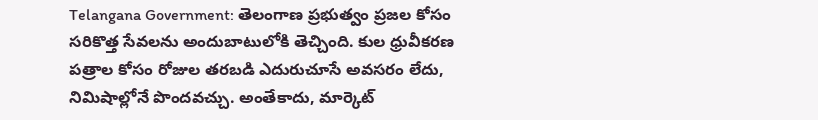Telangana Government: తెలంగాణ ప్రభుత్వం ప్రజల కోసం సరికొత్త సేవలను అందుబాటులోకి తెచ్చింది. కుల ధ్రువీకరణ పత్రాల కోసం రోజుల తరబడి ఎదురుచూసే అవసరం లేదు, నిమిషాల్లోనే పొందవచ్చు. అంతేకాదు, మార్కెట్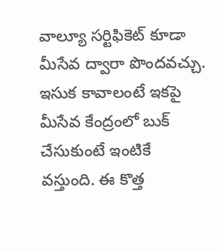వాల్యూ సర్టిఫికెట్ కూడా మీసేవ ద్వారా పొందవచ్చు. ఇసుక కావాలంటే ఇకపై మీసేవ కేంద్రంలో బుక్ చేసుకుంటే ఇంటికే వస్తుంది. ఈ కొత్త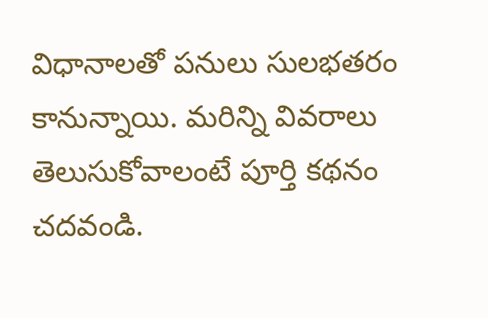విధానాలతో పనులు సులభతరం కానున్నాయి. మరిన్ని వివరాలు తెలుసుకోవాలంటే పూర్తి కథనం చదవండి.